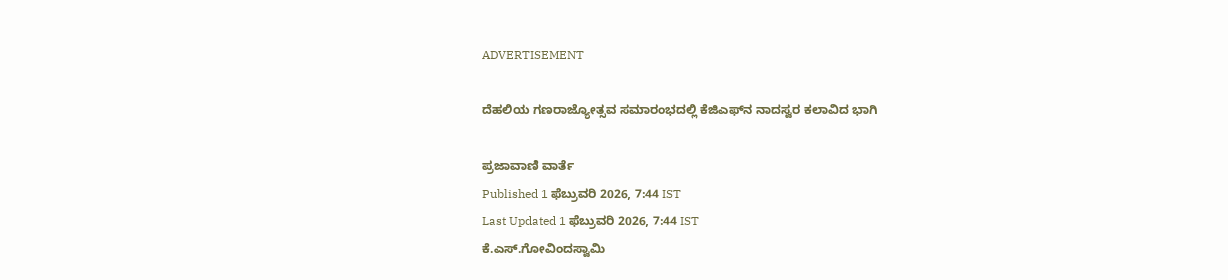ADVERTISEMENT

ದೆಹಲಿಯ ಗಣರಾಜ್ಯೋತ್ಸವ ಸಮಾರಂಭದಲ್ಲಿ ಕೆಜಿಎಫ್‌ನ ನಾದಸ್ವರ ಕಲಾವಿದ ಭಾಗಿ

ಪ್ರಜಾವಾಣಿ ವಾರ್ತೆ
Published 1 ಫೆಬ್ರುವರಿ 2026, 7:44 IST
Last Updated 1 ಫೆಬ್ರುವರಿ 2026, 7:44 IST
ಕೆ.ಎಸ್.ಗೋವಿಂದಸ್ವಾಮಿ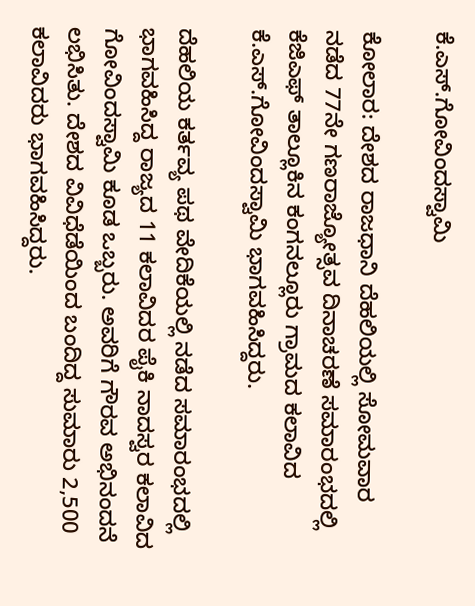ಕೆ.ಎಸ್.ಗೋವಿಂದಸ್ವಾಮಿ

ಕೋಲಾರ: ದೇಶದ ರಾಜಧಾನಿ ದೆಹಲಿಯಲ್ಲಿ ಸೋಮವಾರ ನಡೆದ 77ನೇ ಗಣರಾಜ್ಯೋತ್ಸವ ದಿನಾಚರಣೆ ಸಮಾರಂಭದಲ್ಲಿ ಕೆಜಿಎಫ್ ತಾಲ್ಲೂಕಿನ ಕಂಗನಲ್ಲೂರು ಗ್ರಾಮದ ಕಲಾವಿದ ಕೆ.ಎಸ್.ಗೋವಿಂದಸ್ವಾಮಿ ಭಾಗವಹಿಸಿದ್ದರು.

ದೆಹಲಿಯ ಕರ್ತವ್ಯ ಪಥ ವೇದಿಕೆಯಲ್ಲಿ ನಡೆದ ಸಮಾರಂಭದಲ್ಲಿ ಭಾಗವಹಿಸಿದ್ದ ರಾಜ್ಯದ 11 ಕಲಾವಿದರ ಪೈಕಿ ನಾದಸ್ವರ ಕಲಾವಿದ ಗೋವಿಂದಸ್ವಾಮಿ ಕೂಡ ಒಬ್ಬರು. ಅವರಿಗೆ ಗೌರವ ಅಭಿನಂದನೆ ಲಭಿಸಿತು. ದೇಶದ ವಿವಿಧೆಡೆಯಿಂದ ಬಂದಿದ್ದ ಸುಮಾರು 2,500 ಕಲಾವಿದರು ಭಾಗವಹಿಸಿದ್ದರು.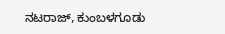ನಟರಾಜ್, ಕುಂಬಳಗೂಡು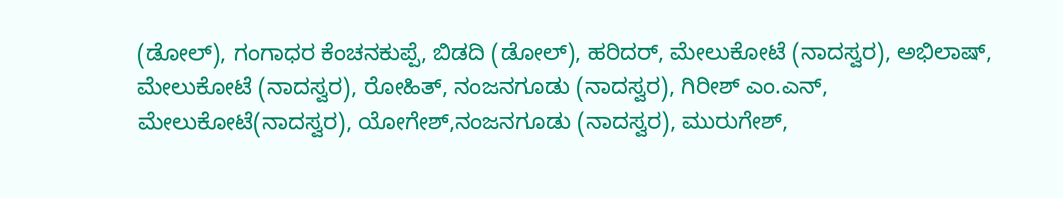(ಡೋಲ್), ಗಂಗಾಧರ ಕೆಂಚನಕುಪ್ಪೆ, ಬಿಡದಿ (ಡೋಲ್), ಹರಿದರ್, ಮೇಲುಕೋಟೆ (ನಾದಸ್ವರ), ಅಭಿಲಾಷ್, ಮೇಲುಕೋಟೆ (ನಾದಸ್ವರ), ರೋಹಿತ್, ನಂಜನಗೂಡು (ನಾದಸ್ವರ), ಗಿರೀಶ್ ಎಂ.ಎನ್, ಮೇಲುಕೋಟೆ(ನಾದಸ್ವರ), ಯೋಗೇಶ್,ನಂಜನಗೂಡು (ನಾದಸ್ವರ), ಮುರುಗೇಶ್,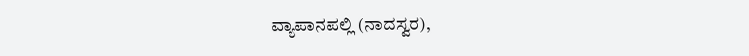ವ್ಯಾಪಾನಪಲ್ಲಿ ‌(ನಾದಸ್ವರ),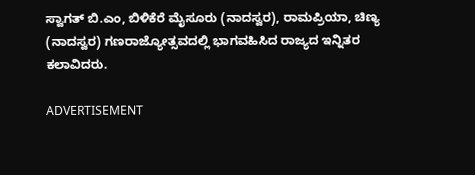ಸ್ವಾಗತ್ ಬಿ.ಎಂ, ಬಿಳಿಕೆರೆ ಮೈಸೂರು (ನಾದಸ್ವರ), ರಾಮಪ್ರಿಯಾ, ಚಿಣ್ಯ (ನಾದಸ್ವರ) ಗಣರಾಜ್ಯೋತ್ಸವದಲ್ಲಿ ಭಾಗವಹಿಸಿದ ರಾಜ್ಯದ ಇನ್ನಿತರ ಕಲಾವಿದರು.

ADVERTISEMENT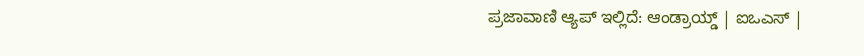ಪ್ರಜಾವಾಣಿ ಆ್ಯಪ್ ಇಲ್ಲಿದೆ: ಆಂಡ್ರಾಯ್ಡ್ | ಐಒಎಸ್ |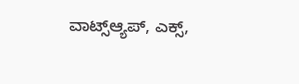ವಾಟ್ಸ್ಆ್ಯಪ್, ಎಕ್ಸ್,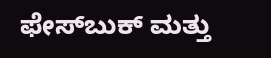ಫೇಸ್‌ಬುಕ್ ಮತ್ತು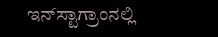ಇನ್‌ಸ್ಟಾಗ್ರಾಂನಲ್ಲಿ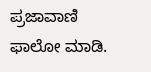ಪ್ರಜಾವಾಣಿ ಫಾಲೋ ಮಾಡಿ.